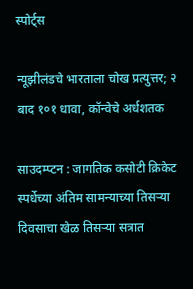स्पोर्ट्स

न्यूझीलंडचे भारताला चोख प्रत्युत्तर; २ बाद १०१ धावा, कॉन्वेचे अर्धशतक

साउदम्प्टन : जागतिक कसोटी क्रिकेट स्पर्धेच्या अंतिम सामन्याच्या तिसऱ्या दिवसाचा खेळ तिसऱ्या सत्रात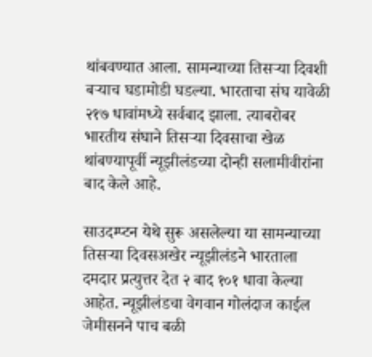थांबवण्यात आला. सामन्याच्या तिसऱ्या दिवशी बऱ्याच घडामोडी घडल्या. भारताचा संघ यावेळी २१७ धावांमध्ये सर्वबाद झाला. त्याबरोबर भारतीय संघाने तिसऱ्या दिवसाचा खेळ थांबण्यापूर्वी न्यूझीलंडच्या दोन्ही सलामीवीरांना बाद केले आहे.

साउदम्प्टन येथे सुरू असलेल्या या सामन्याच्या तिसऱ्या दिवसअखेर न्यूझीलंडने भारताला दमदार प्रत्युत्तर देत २ बाद १०१ धावा केल्या आहेत. न्यूझीलंडचा वेगवान गोलंदाज काईल जेमीसनने पाच बळी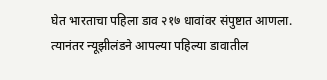घेत भारताचा पहिला डाव २१७ धावांवर संपुष्टात आणला. त्यानंतर न्यूझीलंडने आपल्या पहिल्या डावातील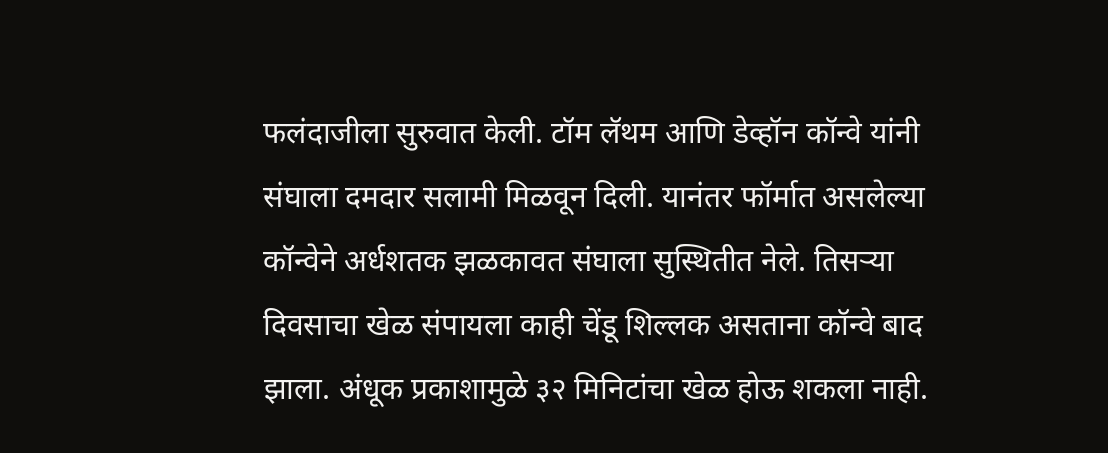फलंदाजीला सुरुवात केली. टॉम लॅथम आणि डेव्हॉन कॉन्वे यांनी संघाला दमदार सलामी मिळवून दिली. यानंतर फॉर्मात असलेल्या कॉन्वेने अर्धशतक झळकावत संघाला सुस्थितीत नेले. तिसऱ्या दिवसाचा खेळ संपायला काही चेंडू शिल्लक असताना कॉन्वे बाद झाला. अंधूक प्रकाशामुळे ३२ मिनिटांचा खेळ होऊ शकला नाही.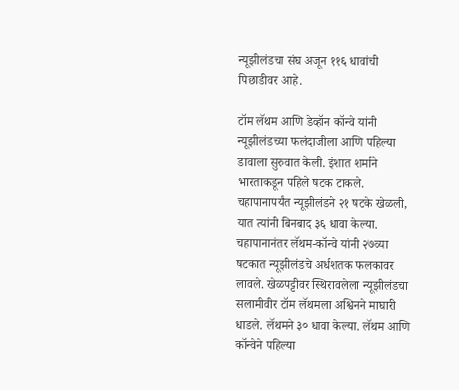न्यूझीलंडचा संघ अजून ११६ धावांची पिछाडीवर आहे.

टॉम लॅथम आणि डेव्हॉन कॉन्वे यांनी न्यूझीलंडच्या फलंदाजीला आणि पहिल्या डावाला सुरुवात केली. इंशात शर्माने भारताकडून पहिले षटक टाकले. चहापानापर्यंत न्यूझीलंडने २१ षटके खेळली, यात त्यांनी बिनबाद ३६ धावा केल्या. चहापानानंतर लॅथम-कॉन्वे यांनी २७व्या षटकात न्यूझीलंडचे अर्धशतक फलकावर लावले. खेळपट्टीवर स्थिरावलेला न्यूझीलंडचा सलामीवीर टॉम लॅथमला अश्विनने माघारी धाडले. लॅथमने ३० धावा केल्या. लॅथम आणि कॉन्वेने पहिल्या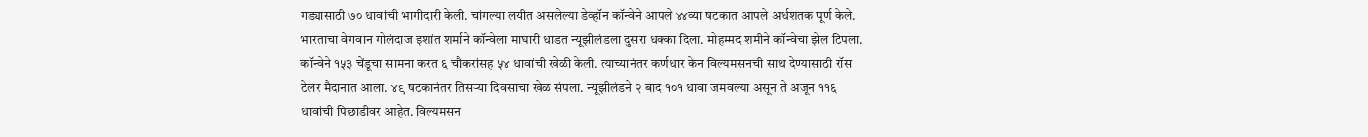गड्यासाठी ७० धावांची भागीदारी केली. चांगल्या लयीत असलेल्या डेव्हॉन कॉन्वेने आपले ४४व्या षटकात आपले अर्धशतक पूर्ण केले. भारताचा वेगवान गोलंदाज इशांत शर्माने कॉन्वेला माघारी धाडत न्यूझीलंडला दुसरा धक्का दिला. मोहम्मद शमीने कॉन्वेचा झेल टिपला. कॉन्वेने १५३ चेंडूचा सामना करत ६ चौकरांसह ५४ धावांची खेळी केली. त्याच्यानंतर कर्णधार केन विल्यमसनची साथ देण्यासाठी रॉस टेलर मैदानात आला. ४९ षटकानंतर तिसऱ्या दिवसाचा खेळ संपला. न्यूझीलंडने २ बाद १०१ धावा जमवल्या असून ते अजून ११६ धावांची पिछाडीवर आहेत. विल्यमसन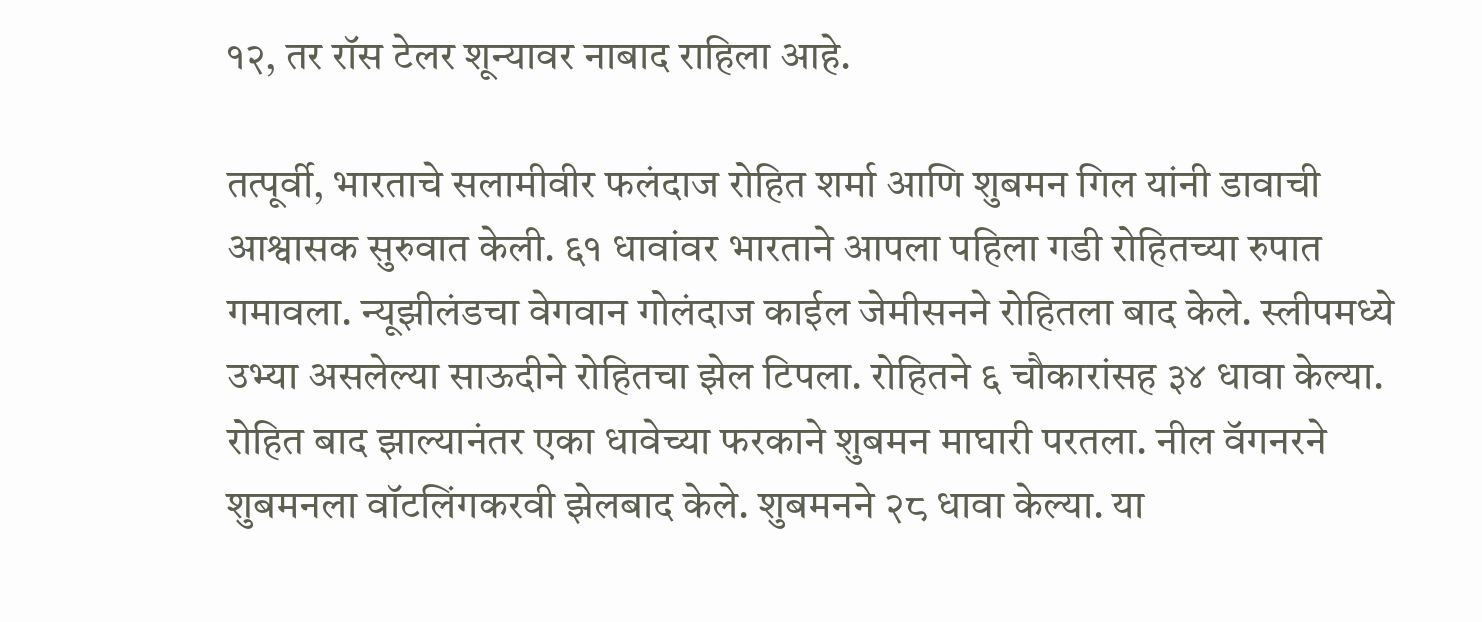१२, तर रॉस टेलर शून्यावर नाबाद राहिला आहे.

तत्पूर्वी, भारताचे सलामीवीर फलंदाज रोहित शर्मा आणि शुबमन गिल यांनी डावाची आश्वासक सुरुवात केली. ६१ धावांवर भारताने आपला पहिला गडी रोहितच्या रुपात गमावला. न्यूझीलंडचा वेगवान गोलंदाज काईल जेमीसनने रोहितला बाद केले. स्लीपमध्ये उभ्या असलेल्या साऊदीने रोहितचा झेल टिपला. रोहितने ६ चौकारांसह ३४ धावा केल्या. रोहित बाद झाल्यानंतर एका धावेच्या फरकाने शुबमन माघारी परतला. नील वॅगनरने शुबमनला वॉटलिंगकरवी झेलबाद केले. शुबमनने २८ धावा केल्या. या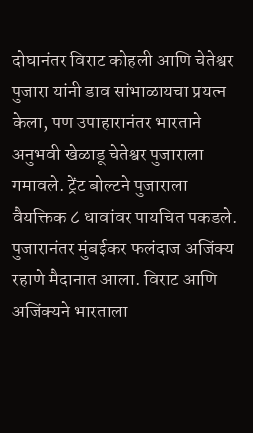दोघानंतर विराट कोहली आणि चेतेश्वर पुजारा यांनी डाव सांभाळायचा प्रयत्न केला, पण उपाहारानंतर भारताने अनुभवी खेळाडू चेतेश्वर पुजाराला गमावले. ट्रेंट बोल्टने पुजाराला वैयक्तिक ८ धावांवर पायचित पकडले. पुजारानंतर मुंबईकर फलंदाज अजिंक्य रहाणे मैदानात आला. विराट आणि अजिंक्यने भारताला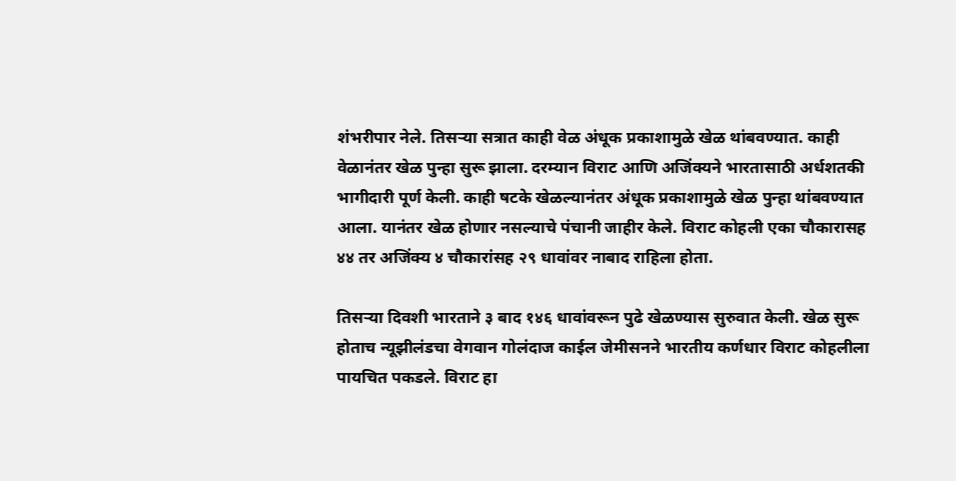शंभरीपार नेले. तिसऱ्या सत्रात काही वेळ अंधूक प्रकाशामुळे खेळ थांबवण्यात. काही वेळानंतर खेळ पुन्हा सुरू झाला. दरम्यान विराट आणि अजिंक्यने भारतासाठी अर्धशतकी भागीदारी पूर्ण केली. काही षटके खेळल्यानंतर अंधूक प्रकाशामुळे खेळ पुन्हा थांबवण्यात आला. यानंतर खेळ होणार नसल्याचे पंचानी जाहीर केले. विराट कोहली एका चौकारासह ४४ तर अजिंक्य ४ चौकारांसह २९ धावांवर नाबाद राहिला होता.

तिसऱ्या दिवशी भारताने ३ बाद १४६ धावांवरून पुढे खेळण्यास सुरुवात केली. खेळ सुरू होताच न्यूझीलंडचा वेगवान गोलंदाज काईल जेमीसनने भारतीय कर्णधार विराट कोहलीला पायचित पकडले. विराट हा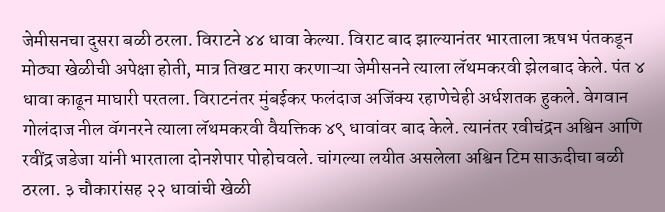जेमीसनचा दुसरा बळी ठरला. विराटने ४४ धावा केल्या. विराट बाद झाल्यानंतर भारताला ऋषभ पंतकडून मोठ्या खेळीची अपेक्षा होती, मात्र तिखट मारा करणाऱ्या जेमीसनने त्याला लॅथमकरवी झेलबाद केले. पंत ४ धावा काढून माघारी परतला. विराटनंतर मुंबईकर फलंदाज अजिंक्य रहाणेचेही अर्धशतक हुकले. वेगवान गोलंदाज नील वॅगनरने त्याला लॅथमकरवी वैयक्तिक ४९ धावांवर बाद केले. त्यानंतर रवीचंद्रन अश्विन आणि रवींद्र जडेजा यांनी भारताला दोनशेपार पोहोचवले. चांगल्या लयीत असलेला अश्विन टिम साऊदीचा बळी ठरला. ३ चौकारांसह २२ धावांची खेळी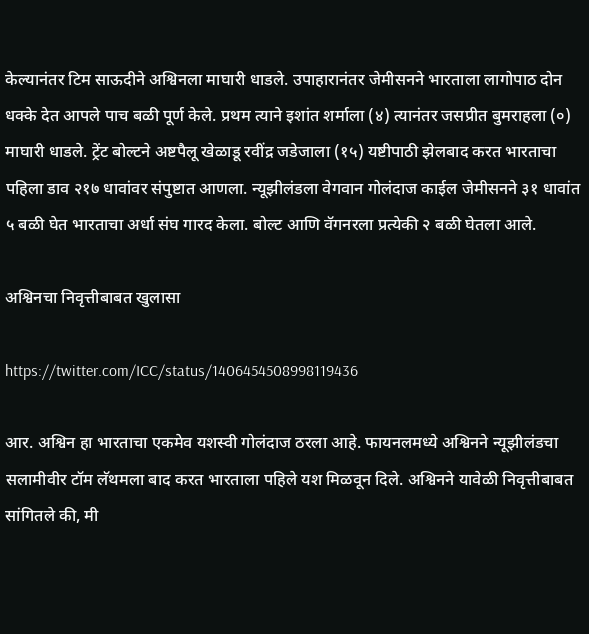केल्यानंतर टिम साऊदीने अश्विनला माघारी धाडले. उपाहारानंतर जेमीसनने भारताला लागोपाठ दोन धक्के देत आपले पाच बळी पूर्ण केले. प्रथम त्याने इशांत शर्माला (४) त्यानंतर जसप्रीत बुमराहला (०) माघारी धाडले. ट्रेंट बोल्टने अष्टपैलू खेळाडू रवींद्र जडेजाला (१५) यष्टीपाठी झेलबाद करत भारताचा पहिला डाव २१७ धावांवर संपुष्टात आणला. न्यूझीलंडला वेगवान गोलंदाज काईल जेमीसनने ३१ धावांत ५ बळी घेत भारताचा अर्धा संघ गारद केला. बोल्ट आणि वॅगनरला प्रत्येकी २ बळी घेतला आले.

अश्विनचा निवृत्तीबाबत खुलासा

https://twitter.com/ICC/status/1406454508998119436

आर. अश्विन हा भारताचा एकमेव यशस्वी गोलंदाज ठरला आहे. फायनलमध्ये अश्विनने न्यूझीलंडचा सलामीवीर टॉम लॅथमला बाद करत भारताला पहिले यश मिळवून दिले. अश्विनने यावेळी निवृत्तीबाबत सांगितले की, मी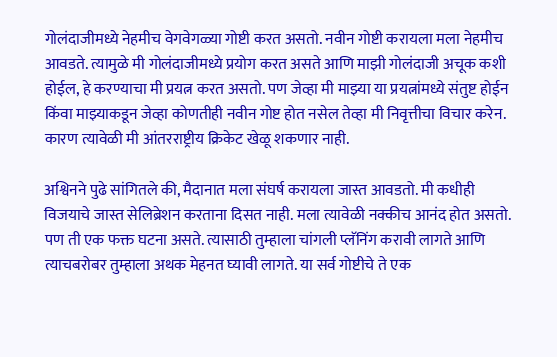गोलंदाजीमध्ये नेहमीच वेगवेगळ्या गोष्टी करत असतो. नवीन गोष्टी करायला मला नेहमीच आवडते. त्यामुळे मी गोलंदाजीमध्ये प्रयोग करत असते आणि माझी गोलंदाजी अचूक कशी होईल, हे करण्याचा मी प्रयत्न करत असतो. पण जेव्हा मी माझ्या या प्रयत्नांमध्ये संतुष्ट होईन किंवा माझ्याकडून जेव्हा कोणतीही नवीन गोष्ट होत नसेल तेव्हा मी निवृत्तीचा विचार करेन. कारण त्यावेळी मी आंतरराष्ट्रीय क्रिकेट खेळू शकणार नाही.

अश्विनने पुढे सांगितले की, मैदानात मला संघर्ष करायला जास्त आवडतो. मी कधीही विजयाचे जास्त सेलिब्रेशन करताना दिसत नाही. मला त्यावेळी नक्कीच आनंद होत असतो. पण ती एक फक्त घटना असते. त्यासाठी तुम्हाला चांगली प्लॅनिंग करावी लागते आणि त्याचबरोबर तुम्हाला अथक मेहनत घ्यावी लागते. या सर्व गोष्टीचे ते एक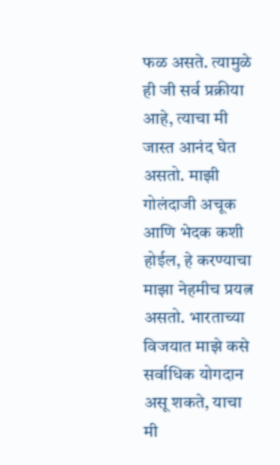फळ असते. त्यामुळे ही जी सर्व प्रक्रीया आहे, त्याचा मी जास्त आनंद घेत असतो. माझी गोलंदाजी अचूक आणि भेदक कशी होईल, हे करण्याचा माझा नेहमीच प्रयत्न असतो. भारताच्या विजयात माझे कसे सर्वाधिक योगदान असू शकते, याचा मी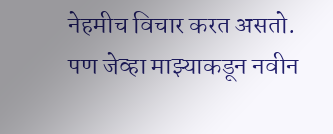नेहमीच विचार करत असतो. पण जेव्हा माझ्याकडून नवीन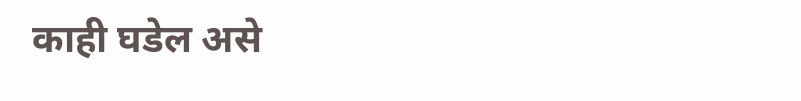काही घडेल असे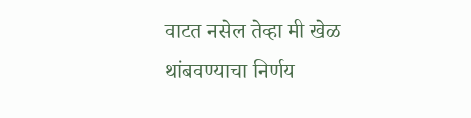वाटत नसेल तेव्हा मी खेळ थांबवण्याचा निर्णय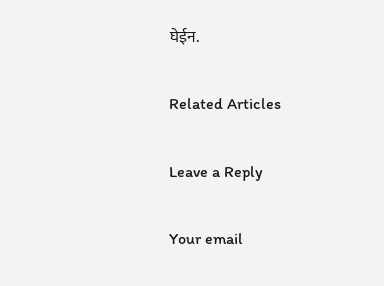घेईन.

Related Articles

Leave a Reply

Your email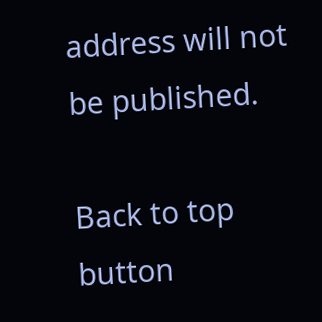address will not be published.

Back to top button